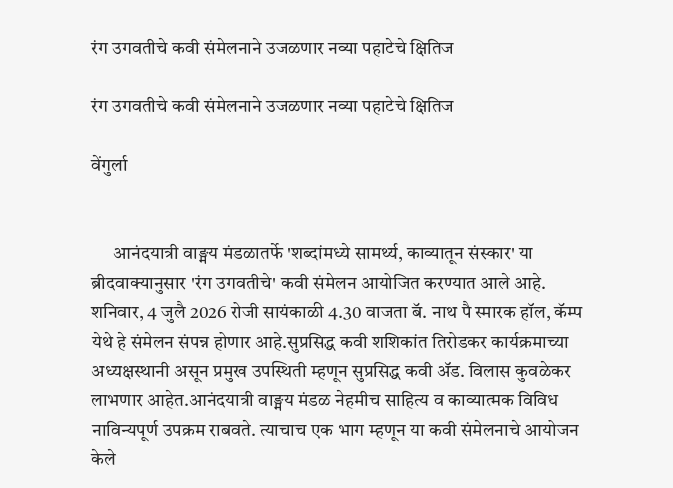रंग उगवतीचे कवी संमेलनाने उजळणार नव्या पहाटेचे क्षितिज

रंग उगवतीचे कवी संमेलनाने उजळणार नव्या पहाटेचे क्षितिज

वेंगुर्ला


      आनंदयात्री वाङ्मय मंडळातर्फे 'शब्दांमध्ये सामर्थ्य, काव्यातून संस्कार' या ब्रीदवाक्यानुसार 'रंग उगवतीचे' कवी संमेलन आयोजित करण्यात आले आहे. शनिवार, 4 जुलै 2026 रोजी सायंकाळी 4.30 वाजता बॅ. नाथ पै स्मारक हॉल, कॅम्प येथे हे संमेलन संपन्न होणार आहे.सुप्रसिद्ध कवी शशिकांत तिरोडकर कार्यक्रमाच्या अध्यक्षस्थानी असून प्रमुख उपस्थिती म्हणून सुप्रसिद्ध कवी ॲड. विलास कुवळेकर लाभणार आहेत.आनंदयात्री वाङ्मय मंडळ नेहमीच साहित्य व काव्यात्मक विविध नाविन्यपूर्ण उपक्रम राबवते. त्याचाच एक भाग म्हणून या कवी संमेलनाचे आयोजन केले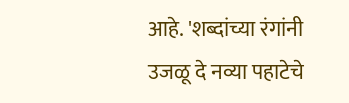आहे. 'शब्दांच्या रंगांनी उजळू दे नव्या पहाटेचे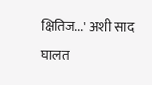क्षितिज...' अशी साद घालत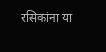रसिकांना या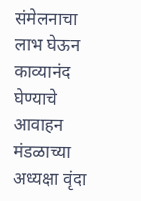संमेलनाचा लाभ घेऊन काव्यानंद घेण्याचे आवाहन मंडळाच्या अध्यक्षा वृंदा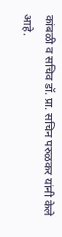कांबळी व सचिव डॉ. प्रा. सचिन परुळकर यांनी केले आहे.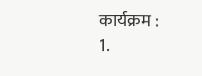कार्यक्रम :
1.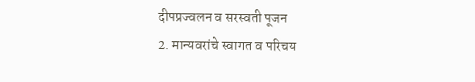दीपप्रज्वलन व सरस्वती पूजन
2. मान्यवरांचे स्वागत व परिचय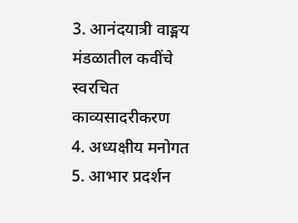3. आनंदयात्री वाङ्मय मंडळातील कवींचे स्वरचित काव्यसादरीकरण
4. अध्यक्षीय मनोगत
5. आभार प्रदर्शन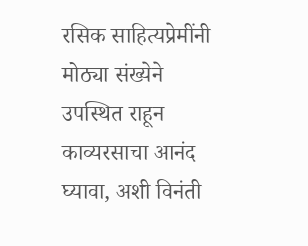रसिक साहित्यप्रेमींनी मोठ्या संख्येने उपस्थित राहून काव्यरसाचा आनंद घ्यावा, अशी विनंती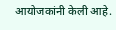आयोजकांनी केली आहे.